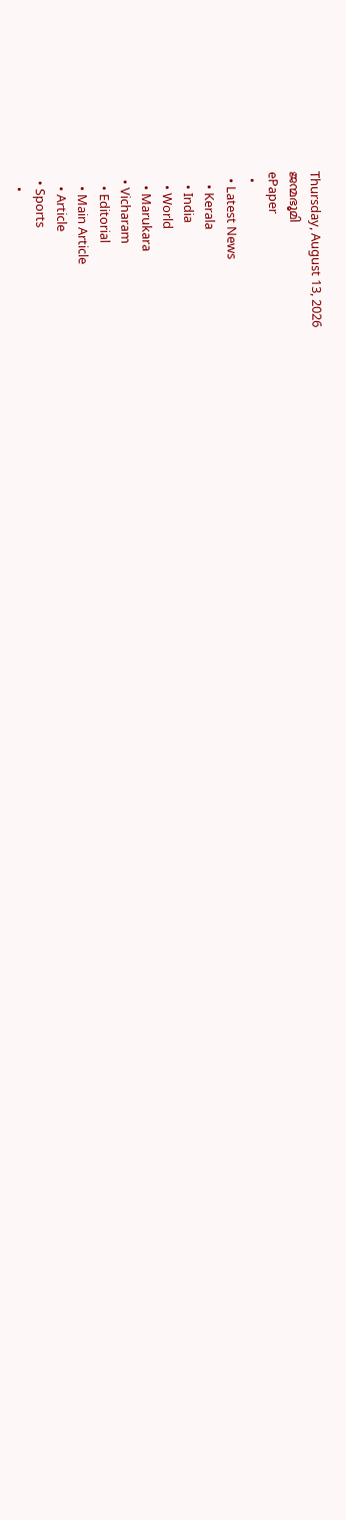Thursday, August 13, 2026
ജന്മഭൂമി
ePaper
  •
  • Latest News
    • Kerala
    • India
    • World
    • Marukara
  • Vicharam
    • Editorial
    • Main Article
    • Article
  • Sports
    •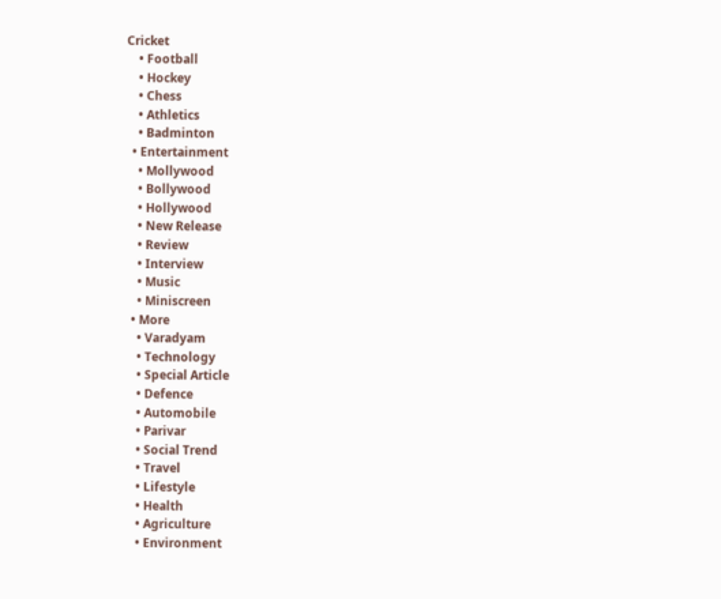Cricket
    • Football
    • Hockey
    • Chess
    • Athletics
    • Badminton
  • Entertainment
    • Mollywood
    • Bollywood
    • Hollywood
    • New Release
    • Review
    • Interview
    • Music
    • Miniscreen
  • More
    • Varadyam
    • Technology
    • Special Article
    • Defence
    • Automobile
    • Parivar
    • Social Trend
    • Travel
    • Lifestyle
    • Health
    • Agriculture
    • Environment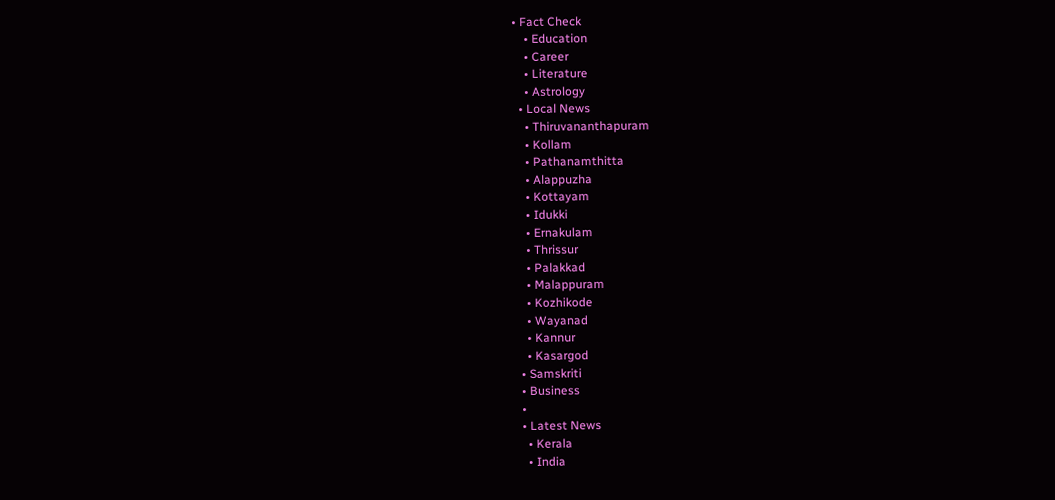• Fact Check
    • Education
    • Career
    • Literature
    • Astrology
  • Local News
    • Thiruvananthapuram
    • Kollam
    • Pathanamthitta
    • Alappuzha
    • Kottayam
    • Idukki
    • Ernakulam
    • Thrissur
    • Palakkad
    • Malappuram
    • Kozhikode
    • Wayanad
    • Kannur
    • Kasargod
  • Samskriti
  • Business
  •
  • Latest News
    • Kerala
    • India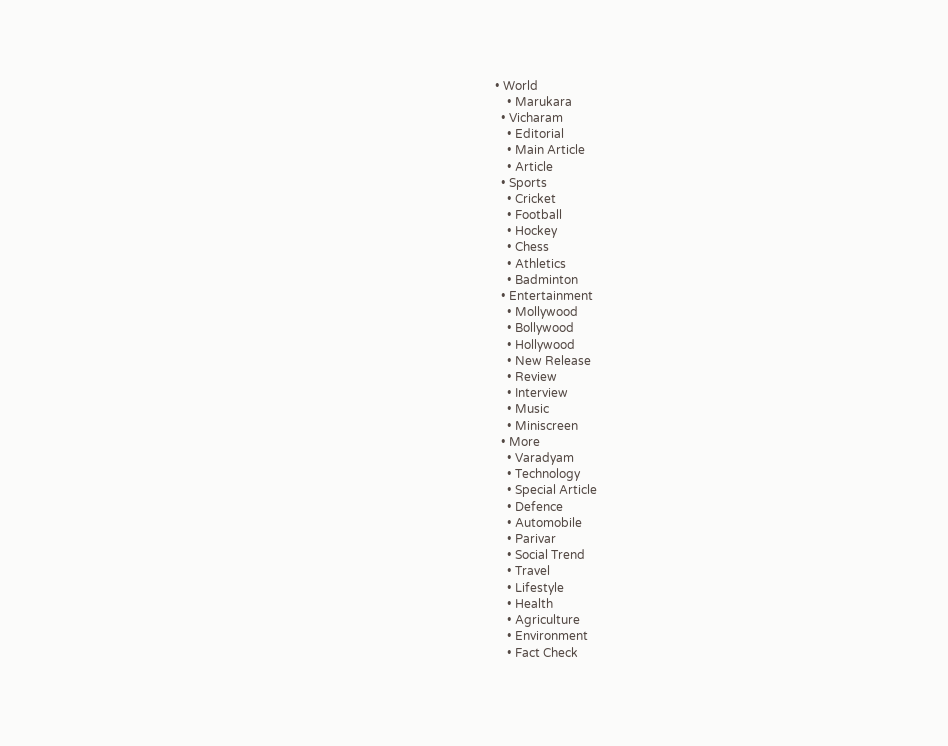• World
    • Marukara
  • Vicharam
    • Editorial
    • Main Article
    • Article
  • Sports
    • Cricket
    • Football
    • Hockey
    • Chess
    • Athletics
    • Badminton
  • Entertainment
    • Mollywood
    • Bollywood
    • Hollywood
    • New Release
    • Review
    • Interview
    • Music
    • Miniscreen
  • More
    • Varadyam
    • Technology
    • Special Article
    • Defence
    • Automobile
    • Parivar
    • Social Trend
    • Travel
    • Lifestyle
    • Health
    • Agriculture
    • Environment
    • Fact Check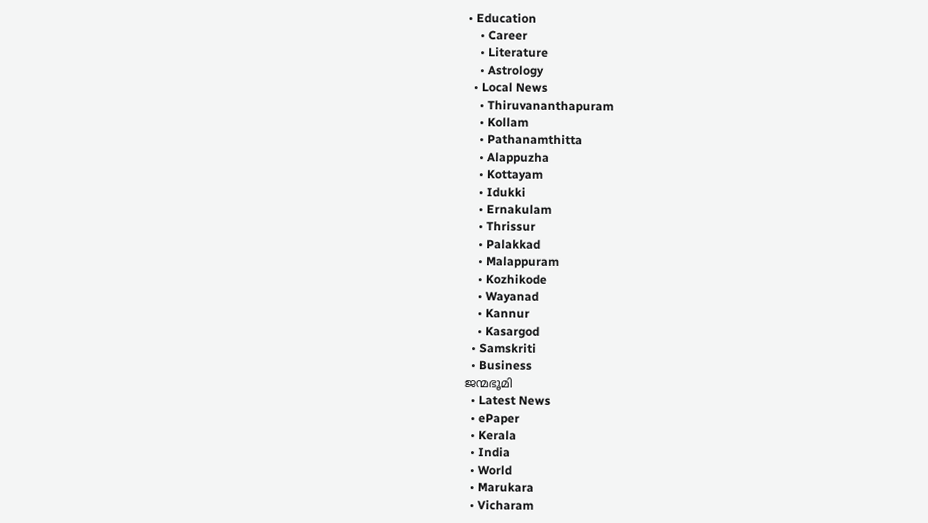• Education
    • Career
    • Literature
    • Astrology
  • Local News
    • Thiruvananthapuram
    • Kollam
    • Pathanamthitta
    • Alappuzha
    • Kottayam
    • Idukki
    • Ernakulam
    • Thrissur
    • Palakkad
    • Malappuram
    • Kozhikode
    • Wayanad
    • Kannur
    • Kasargod
  • Samskriti
  • Business
ജന്മഭൂമി
  • Latest News
  • ePaper
  • Kerala
  • India
  • World
  • Marukara
  • Vicharam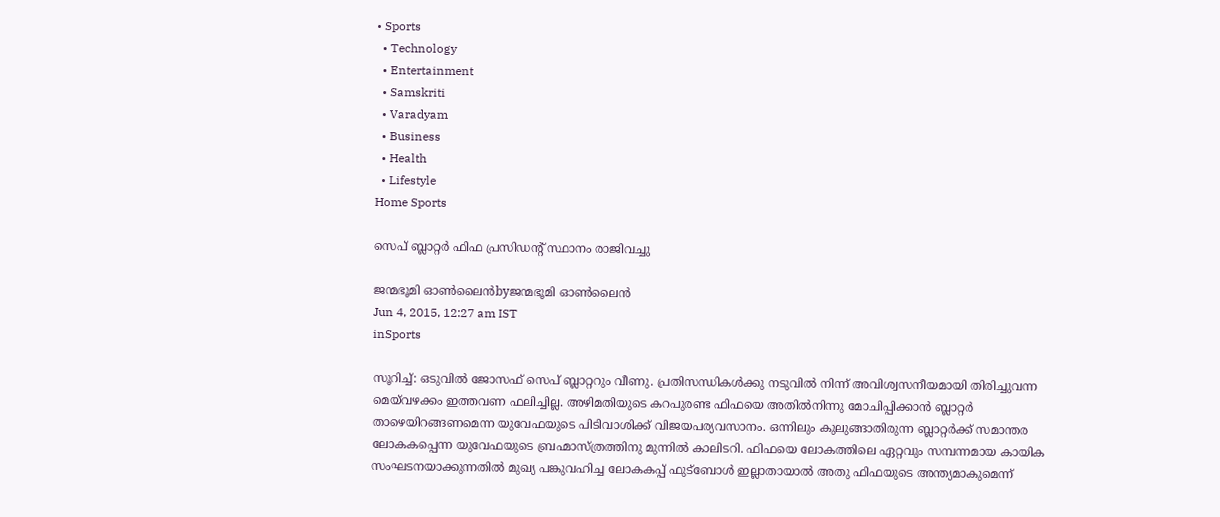• Sports
  • Technology
  • Entertainment
  • Samskriti
  • Varadyam
  • Business
  • Health
  • Lifestyle
Home Sports

സെപ് ബ്ലാറ്റര്‍ ഫിഫ പ്രസിഡന്റ് സ്ഥാനം രാജിവച്ചു

ജന്മഭൂമി ഓണ്‍ലൈന്‍byജന്മഭൂമി ഓണ്‍ലൈന്‍
Jun 4, 2015, 12:27 am IST
inSports

സൂറിച്ച്: ഒടുവില്‍ ജോസഫ് സെപ് ബ്ലാറ്ററും വീണു. പ്രതിസന്ധികള്‍ക്കു നടുവില്‍ നിന്ന് അവിശ്വസനീയമായി തിരിച്ചുവന്ന മെയ്‌വഴക്കം ഇത്തവണ ഫലിച്ചില്ല. അഴിമതിയുടെ കറപുരണ്ട ഫിഫയെ അതില്‍നിന്നു മോചിപ്പിക്കാന്‍ ബ്ലാറ്റര്‍ താഴെയിറങ്ങണമെന്ന യുവേഫയുടെ പിടിവാശിക്ക് വിജയപര്യവസാനം. ഒന്നിലും കുലുങ്ങാതിരുന്ന ബ്ലാറ്റര്‍ക്ക് സമാന്തര ലോകകപ്പെന്ന യുവേഫയുടെ ബ്രഹ്മാസ്ത്രത്തിനു മുന്നില്‍ കാലിടറി. ഫിഫയെ ലോകത്തിലെ ഏറ്റവും സമ്പന്നമായ കായിക സംഘടനയാക്കുന്നതില്‍ മുഖ്യ പങ്കുവഹിച്ച ലോകകപ്പ് ഫുട്‌ബോള്‍ ഇല്ലാതായാല്‍ അതു ഫിഫയുടെ അന്ത്യമാകുമെന്ന്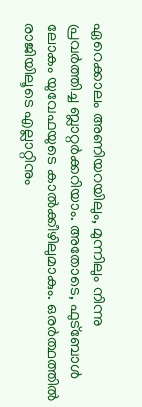ഏറെക്കാലം അണിയറയിലും, മുന്നിലും നിന്നു പ്രവര്‍ത്തിച്ച ബ്ലാറ്റര്‍ക്കറിയാം. അതോടെ, ഫുട്‌ബോള്‍ ലോകം യുവേഫയുടെ കാല്‍ക്കീഴിലുമാകും. ഒരര്‍ത്ഥത്തില്‍ രാജിയിലൂടെ എല്ലാറ്റിനും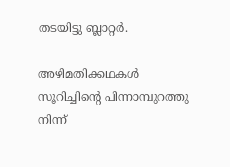തടയിട്ടു ബ്ലാറ്റര്‍.

അഴിമതിക്കഥകള്‍ സൂറിച്ചിന്റെ പിന്നാമ്പുറത്തു നിന്ന്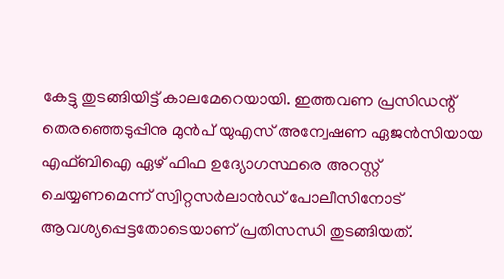കേട്ടു തുടങ്ങിയിട്ട് കാലമേറെയായി. ഇത്തവണ പ്രസിഡന്റ് തെരഞ്ഞെടുപ്പിനു മുന്‍പ് യുഎസ് അന്വേഷണ ഏജന്‍സിയായ എഫ്ബിഐ ഏഴ് ഫിഫ ഉദ്യോഗസ്ഥരെ അറസ്റ്റ് ചെയ്യണമെന്ന് സ്വിറ്റസര്‍ലാന്‍ഡ് പോലീസിനോട് ആവശ്യപ്പെട്ടതോടെയാണ് പ്രതിസന്ധി തുടങ്ങിയത്.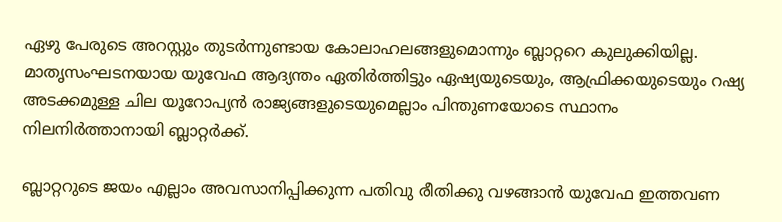ഏഴു പേരുടെ അറസ്റ്റും തുടര്‍ന്നുണ്ടായ കോലാഹലങ്ങളുമൊന്നും ബ്ലാറ്ററെ കുലുക്കിയില്ല. മാതൃസംഘടനയായ യുവേഫ ആദ്യന്തം ഏതിര്‍ത്തിട്ടും ഏഷ്യയുടെയും, ആഫ്രിക്കയുടെയും റഷ്യ അടക്കമുള്ള ചില യൂറോപ്യന്‍ രാജ്യങ്ങളുടെയുമെല്ലാം പിന്തുണയോടെ സ്ഥാനം നിലനിര്‍ത്താനായി ബ്ലാറ്റര്‍ക്ക്.

ബ്ലാറ്ററുടെ ജയം എല്ലാം അവസാനിപ്പിക്കുന്ന പതിവു രീതിക്കു വഴങ്ങാന്‍ യുവേഫ ഇത്തവണ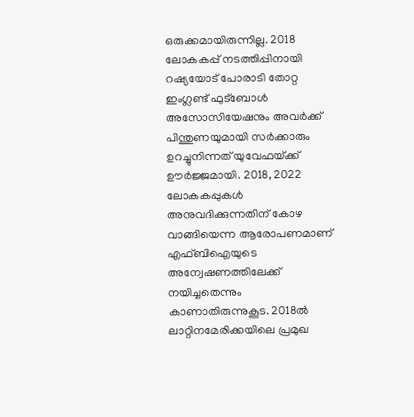ഒരുക്കമായിരുന്നില്ല. 2018 ലോകകപ്പ് നടത്തിപ്പിനായി റഷ്യയോട് പോരാടി തോറ്റ ഇംഗ്ലണ്ട് ഫുട്‌ബോള്‍ അസോസിയേഷനും അവര്‍ക്ക് പിന്തുണയുമായി സര്‍ക്കാരും ഉറച്ചുനിന്നത് യുവേഫയ്‌ക്ക് ഊര്‍ജ്ജമായി. 2018, 2022 ലോകകപ്പുകള്‍ അനുവദിക്കുന്നതിന് കോഴ വാങ്ങിയെന്ന ആരോപണമാണ് എഫ്ബിഐയുടെ അന്വേഷണത്തിലേക്ക് നയിച്ചതെന്നും കാണാതിരുന്നുകൂട. 2018ല്‍ ലാറ്റിനമേരിക്കയിലെ പ്രമുഖ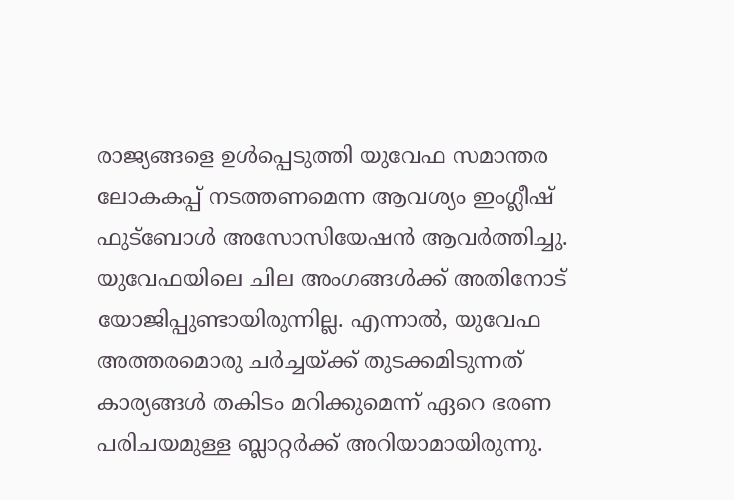രാജ്യങ്ങളെ ഉള്‍പ്പെടുത്തി യുവേഫ സമാന്തര ലോകകപ്പ് നടത്തണമെന്ന ആവശ്യം ഇംഗ്ലീഷ് ഫുട്‌ബോള്‍ അസോസിയേഷന്‍ ആവര്‍ത്തിച്ചു. യുവേഫയിലെ ചില അംഗങ്ങള്‍ക്ക് അതിനോട് യോജിപ്പുണ്ടായിരുന്നില്ല. എന്നാല്‍, യുവേഫ അത്തരമൊരു ചര്‍ച്ചയ്‌ക്ക് തുടക്കമിടുന്നത് കാര്യങ്ങള്‍ തകിടം മറിക്കുമെന്ന് ഏറെ ഭരണ പരിചയമുള്ള ബ്ലാറ്റര്‍ക്ക് അറിയാമായിരുന്നു.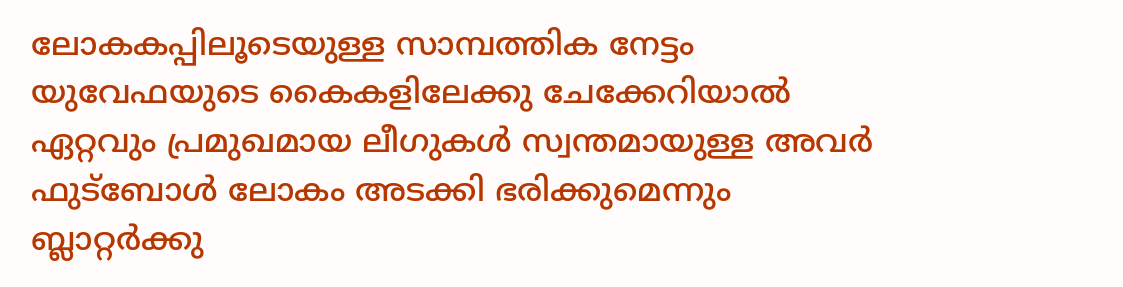ലോകകപ്പിലൂടെയുള്ള സാമ്പത്തിക നേട്ടം യുവേഫയുടെ കൈകളിലേക്കു ചേക്കേറിയാല്‍ ഏറ്റവും പ്രമുഖമായ ലീഗുകള്‍ സ്വന്തമായുള്ള അവര്‍ ഫുട്‌ബോള്‍ ലോകം അടക്കി ഭരിക്കുമെന്നും ബ്ലാറ്റര്‍ക്കു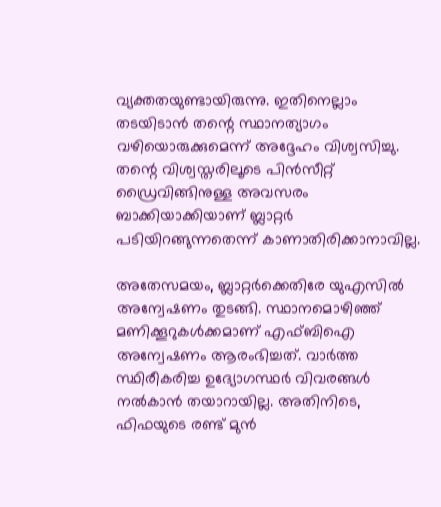വ്യക്തതയുണ്ടായിരുന്നു. ഇതിനെല്ലാം തടയിടാന്‍ തന്റെ സ്ഥാനത്യാഗം വഴിയൊരുക്കുമെന്ന് അദ്ദേഹം വിശ്വസിച്ചു. തന്റെ വിശ്വസ്തരിലൂടെ പിന്‍സീറ്റ് ഡ്രൈവിങ്ങിനുള്ള അവസരം ബാക്കിയാക്കിയാണ് ബ്ലാറ്റര്‍ പടിയിറങ്ങുന്നതെന്ന് കാണാതിരിക്കാനാവില്ല.

അതേസമയം, ബ്ലാറ്റര്‍ക്കെതിരേ യുഎസില്‍ അന്വേഷണം തുടങ്ങി. സ്ഥാനമൊഴിഞ്ഞ് മണിക്കൂറുകള്‍ക്കമാണ് എഫ്ബിഐ അന്വേഷണം ആരംഭിച്ചത്. വാര്‍ത്ത സ്ഥിരീകരിച്ച ഉദ്യോഗസ്ഥര്‍ വിവരങ്ങള്‍ നല്‍കാന്‍ തയാറായില്ല. അതിനിടെ, ഫിഫയുടെ രണ്ട് മുന്‍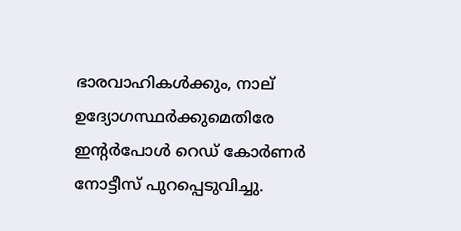ഭാരവാഹികള്‍ക്കും, നാല് ഉദ്യോഗസ്ഥര്‍ക്കുമെതിരേ ഇന്റര്‍പോള്‍ റെഡ് കോര്‍ണര്‍ നോട്ടീസ് പുറപ്പെടുവിച്ചു.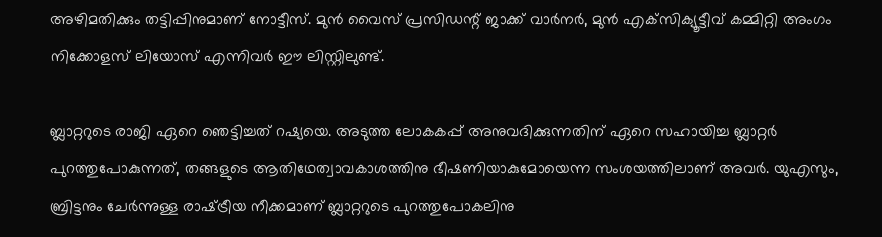അഴിമതിക്കും തട്ടിപ്പിനുമാണ് നോട്ടീസ്. മുന്‍ വൈസ് പ്രസിഡന്റ് ജാക്ക് വാര്‍നര്‍, മുന്‍ എക്‌സിക്യൂട്ടീവ് കമ്മിറ്റി അംഗം നിക്കോളസ് ലിയോസ് എന്നിവര്‍ ഈ ലിസ്റ്റിലുണ്ട്.

ബ്ലാറ്ററുടെ രാജി ഏറെ ഞെട്ടിച്ചത് റഷ്യയെ. അടുത്ത ലോകകപ്പ് അനുവദിക്കുന്നതിന് ഏറെ സഹായിച്ച ബ്ലാറ്റര്‍ പുറത്തുപോകുന്നത്, തങ്ങളുടെ ആതിഥേത്വാവകാശത്തിനു ഭീഷണിയാകുമോയെന്ന സംശയത്തിലാണ് അവര്‍. യുഎസും, ബ്രിട്ടനും ചേര്‍ന്നുള്ള രാഷ്‌ട്രീയ നീക്കമാണ് ബ്ലാറ്ററുടെ പുറത്തുപോകലിനു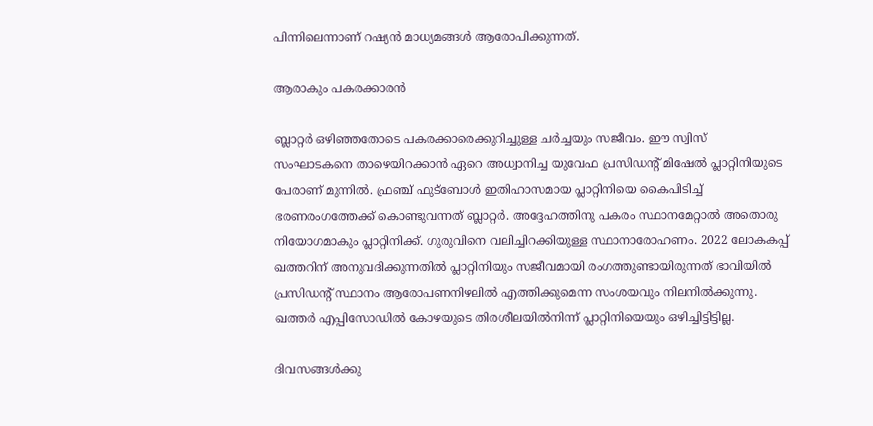പിന്നിലെന്നാണ് റഷ്യന്‍ മാധ്യമങ്ങള്‍ ആരോപിക്കുന്നത്.

ആരാകും പകരക്കാരന്‍

ബ്ലാറ്റര്‍ ഒഴിഞ്ഞതോടെ പകരക്കാരെക്കുറിച്ചുള്ള ചര്‍ച്ചയും സജീവം. ഈ സ്വിസ് സംഘാടകനെ താഴെയിറക്കാന്‍ ഏറെ അധ്വാനിച്ച യുവേഫ പ്രസിഡന്റ് മിഷേല്‍ പ്ലാറ്റിനിയുടെ പേരാണ് മുന്നില്‍. ഫ്രഞ്ച് ഫുട്‌ബോള്‍ ഇതിഹാസമായ പ്ലാറ്റിനിയെ കൈപിടിച്ച് ഭരണരംഗത്തേക്ക് കൊണ്ടുവന്നത് ബ്ലാറ്റര്‍. അദ്ദേഹത്തിനു പകരം സ്ഥാനമേറ്റാല്‍ അതൊരു നിയോഗമാകും പ്ലാറ്റിനിക്ക്. ഗുരുവിനെ വലിച്ചിറക്കിയുള്ള സ്ഥാനാരോഹണം. 2022 ലോകകപ്പ് ഖത്തറിന് അനുവദിക്കുന്നതില്‍ പ്ലാറ്റിനിയും സജീവമായി രംഗത്തുണ്ടായിരുന്നത് ഭാവിയില്‍ പ്രസിഡന്റ് സ്ഥാനം ആരോപണനിഴലില്‍ എത്തിക്കുമെന്ന സംശയവും നിലനില്‍ക്കുന്നു. ഖത്തര്‍ എപ്പിസോഡില്‍ കോഴയുടെ തിരശീലയില്‍നിന്ന് പ്ലാറ്റിനിയെയും ഒഴിച്ചിട്ടിട്ടില്ല.

ദിവസങ്ങള്‍ക്കു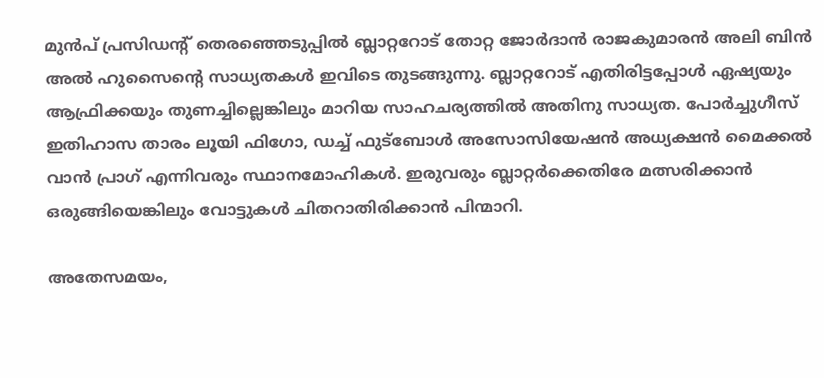മുന്‍പ് പ്രസിഡന്റ് തെരഞ്ഞെടുപ്പില്‍ ബ്ലാറ്ററോട് തോറ്റ ജോര്‍ദാന്‍ രാജകുമാരന്‍ അലി ബിന്‍ അല്‍ ഹുസൈന്റെ സാധ്യതകള്‍ ഇവിടെ തുടങ്ങുന്നു. ബ്ലാറ്ററോട് എതിരിട്ടപ്പോള്‍ ഏഷ്യയും ആഫ്രിക്കയും തുണച്ചില്ലെങ്കിലും മാറിയ സാഹചര്യത്തില്‍ അതിനു സാധ്യത. പോര്‍ച്ചുഗീസ് ഇതിഹാസ താരം ലൂയി ഫിഗോ, ഡച്ച് ഫുട്‌ബോള്‍ അസോസിയേഷന്‍ അധ്യക്ഷന്‍ മൈക്കല്‍ വാന്‍ പ്രാഗ് എന്നിവരും സ്ഥാനമോഹികള്‍. ഇരുവരും ബ്ലാറ്റര്‍ക്കെതിരേ മത്സരിക്കാന്‍ ഒരുങ്ങിയെങ്കിലും വോട്ടുകള്‍ ചിതറാതിരിക്കാന്‍ പിന്മാറി.

അതേസമയം,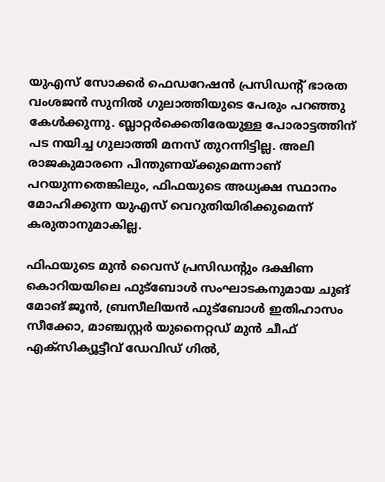യുഎസ് സോക്കര്‍ ഫെഡറേഷന്‍ പ്രസിഡന്റ് ഭാരത വംശജന്‍ സുനില്‍ ഗുലാത്തിയുടെ പേരും പറഞ്ഞു കേള്‍ക്കുന്നു. ബ്ലാറ്റര്‍ക്കെതിരേയുള്ള പോരാട്ടത്തിന് പട നയിച്ച ഗുലാത്തി മനസ് തുറന്നിട്ടില്ല. അലി രാജകുമാരനെ പിന്തുണയ്‌ക്കുമെന്നാണ് പറയുന്നതെങ്കിലും, ഫിഫയുടെ അധ്യക്ഷ സ്ഥാനം മോഹിക്കുന്ന യുഎസ് വെറുതിയിരിക്കുമെന്ന് കരുതാനുമാകില്ല.

ഫിഫയുടെ മുന്‍ വൈസ് പ്രസിഡന്റും ദക്ഷിണ കൊറിയയിലെ ഫുട്‌ബോള്‍ സംഘാടകനുമായ ചുങ് മോങ് ജൂന്‍, ബ്രസീലിയന്‍ ഫുട്‌ബോള്‍ ഇതിഹാസം സീക്കോ, മാഞ്ചസ്റ്റര്‍ യുനൈറ്റഡ് മുന്‍ ചീഫ് എക്‌സിക്യൂട്ടീവ് ഡേവിഡ് ഗില്‍,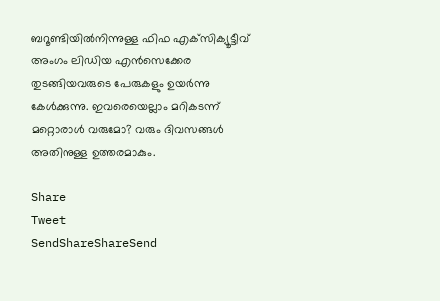ബറൂണ്ടിയില്‍നിന്നുള്ള ഫിഫ എക്‌സിക്യൂട്ടീവ് അംഗം ലിഡിയ എന്‍സെക്കേര തുടങ്ങിയവരുടെ പേരുകളും ഉയര്‍ന്നു കേള്‍ക്കുന്നു. ഇവരെയെല്ലാം മറികടന്ന് മറ്റൊരാള്‍ വരുമോ? വരും ദിവസങ്ങള്‍ അതിനുള്ള ഉത്തരമാകും.

Share
Tweet
SendShareShareSend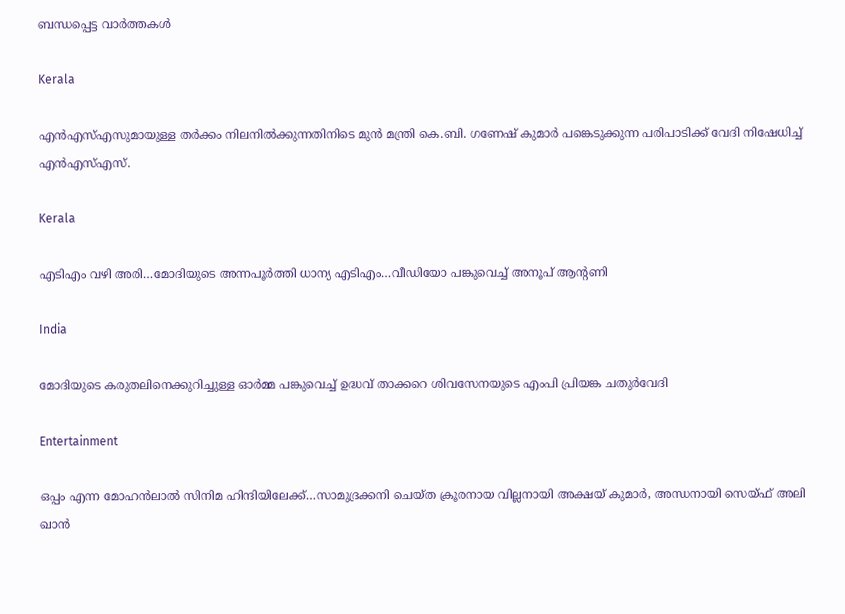ബന്ധപ്പെട്ട വാര്‍ത്തകള്‍

Kerala

എൻഎസ്‌എസുമായുള്ള തർക്കം നിലനില്‍ക്കുന്നതിനിടെ മുൻ മന്ത്രി കെ.ബി. ഗണേഷ് കുമാർ പങ്കെടുക്കുന്ന പരിപാടിക്ക് വേദി നിഷേധിച്ച്‌ എൻഎസ്‌എസ്.

Kerala

എടിഎം വഴി അരി…മോദിയുടെ അന്നപൂര്‍ത്തി ധാന്യ എടിഎം…വീഡിയോ പങ്കുവെച്ച് അനൂപ് ആന്‍റണി

India

മോദിയുടെ കരുതലിനെക്കുറിച്ചുള്ള ഓര്‍മ്മ പങ്കുവെച്ച് ഉദ്ധവ് താക്കറെ ശിവസേനയുടെ എംപി പ്രിയങ്ക ചതുര്‍വേദി

Entertainment

ഒപ്പം എന്ന മോഹന്‍ലാല്‍ സിനിമ ഹിന്ദിയിലേക്ക്…സാമുദ്രക്കനി ചെയ്ത ക്രൂരനായ വില്ലനായി അക്ഷയ് കുമാര്‍, അന്ധനായി സെയ്ഫ് അലി ഖാന്‍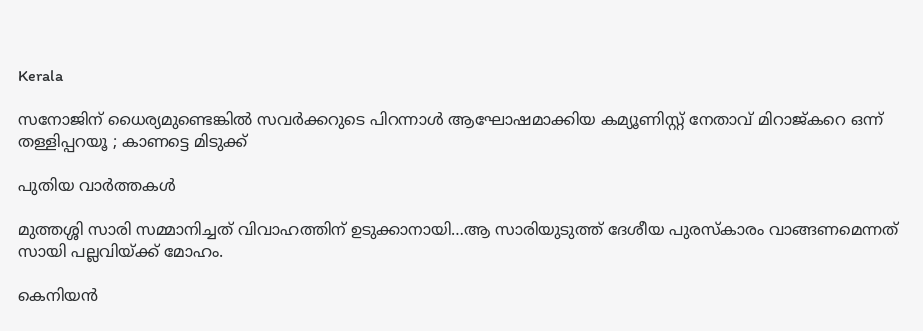Kerala

സനോജിന് ധൈര്യമുണ്ടെങ്കിൽ സവർക്കറുടെ പിറന്നാൾ ആഘോഷമാക്കിയ കമ്യൂണിസ്റ്റ് നേതാവ് മിറാജ്കറെ ഒന്ന് തള്ളിപ്പറയൂ ; കാണട്ടെ മിടുക്ക്

പുതിയ വാര്‍ത്തകള്‍

മുത്തശ്ശി സാരി സമ്മാനിച്ചത് വിവാഹത്തിന് ഉടുക്കാനായി…ആ സാരിയുടുത്ത് ദേശീയ പുരസ്കാരം വാങ്ങണമെന്നത് സായി പല്ലവിയ്‌ക്ക് മോഹം.

കെനിയന്‍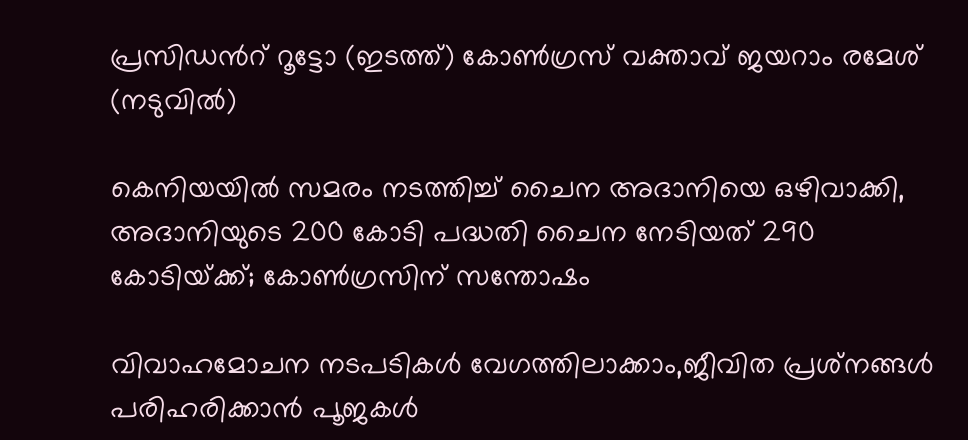പ്രസിഡന്‍റ് റൂട്ടോ (ഇടത്ത്) കോണ്‍ഗ്രസ് വക്താവ് ജയറാം രമേശ് (നടുവില്‍)

കെനിയയില്‍ സമരം നടത്തിച്ച് ചൈന അദാനിയെ ഒഴിവാക്കി, അദാനിയുടെ 200 കോടി പദ്ധതി ചൈന നേടിയത് 290 കോടിയ്‌ക്ക്; കോണ്‍ഗ്രസിന് സന്തോഷം

വിവാഹമോചന നടപടികള്‍ വേഗത്തിലാക്കാം,ജീവിത പ്രശ്‌നങ്ങള്‍ പരിഹരിക്കാന്‍ പൂജകള്‍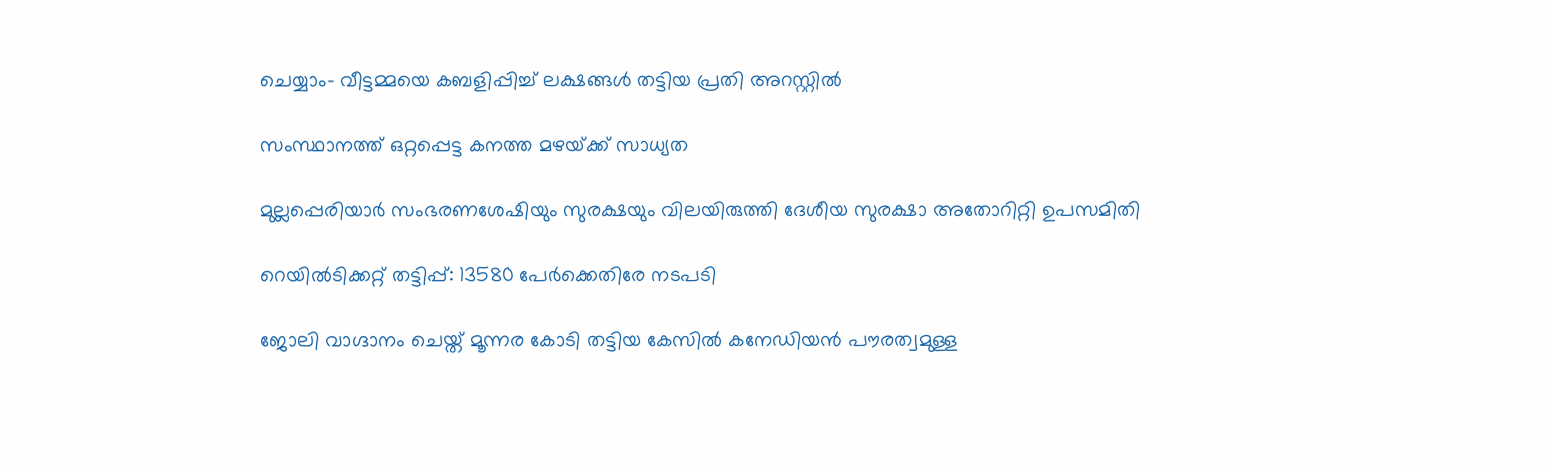ചെയ്യാം- വീട്ടമ്മയെ കബളിപ്പിച്ച് ലക്ഷങ്ങള്‍ തട്ടിയ പ്രതി അറസ്റ്റില്‍

സംസ്ഥാനത്ത് ഒറ്റപ്പെട്ട കനത്ത മഴയ്‌ക്ക് സാധ്യത

മുല്ലപ്പെരിയാര്‍ സംഭരണശേഷിയും സുരക്ഷയും വിലയിരുത്തി ദേശീയ സുരക്ഷാ അതോറിറ്റി ഉപസമിതി

റെയിൽടിക്കറ്റ് തട്ടിപ്പ്: 13580 പേർക്കെതിരേ നടപടി

ജോലി വാഗ്ദാനം ചെയ്ത് മൂന്നര കോടി തട്ടിയ കേസില്‍ കനേഡിയന്‍ പൗരത്വമുള്ള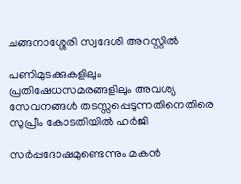ചങ്ങനാശ്ശേരി സ്വദേശി അറസ്റ്റില്‍

പണിമുടക്കുകളിലും പ്രതിഷേധസമരങ്ങളിലും അവശ്യ സേവനങ്ങള്‍ തടസ്സപ്പെടുന്നതിനെതിരെ സുപ്രീം കോടതിയില്‍ ഹര്‍ജി

സര്‍പ്പദോഷമുണ്ടെന്നും മകന്‍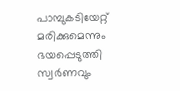പാമ്പുകടിയേറ്റ് മരിക്കുമെന്നും ഭയപ്പെടുത്തി സ്വര്‍ണവും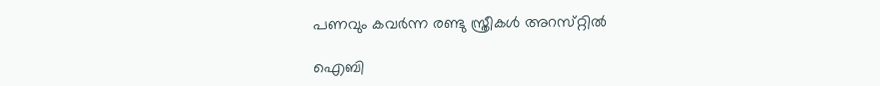പണവും കവർന്ന രണ്ടു സ്ത്രീകള്‍ അറസ്‌റ്റിൽ

ഐബി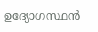ഉദ്യോഗസ്ഥന്‍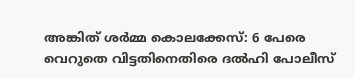അങ്കിത് ശര്‍മ്മ കൊലക്കേസ്: 6 പേരെ വെറുതെ വിട്ടതിനെതിരെ ദല്‍ഹി പോലീസ്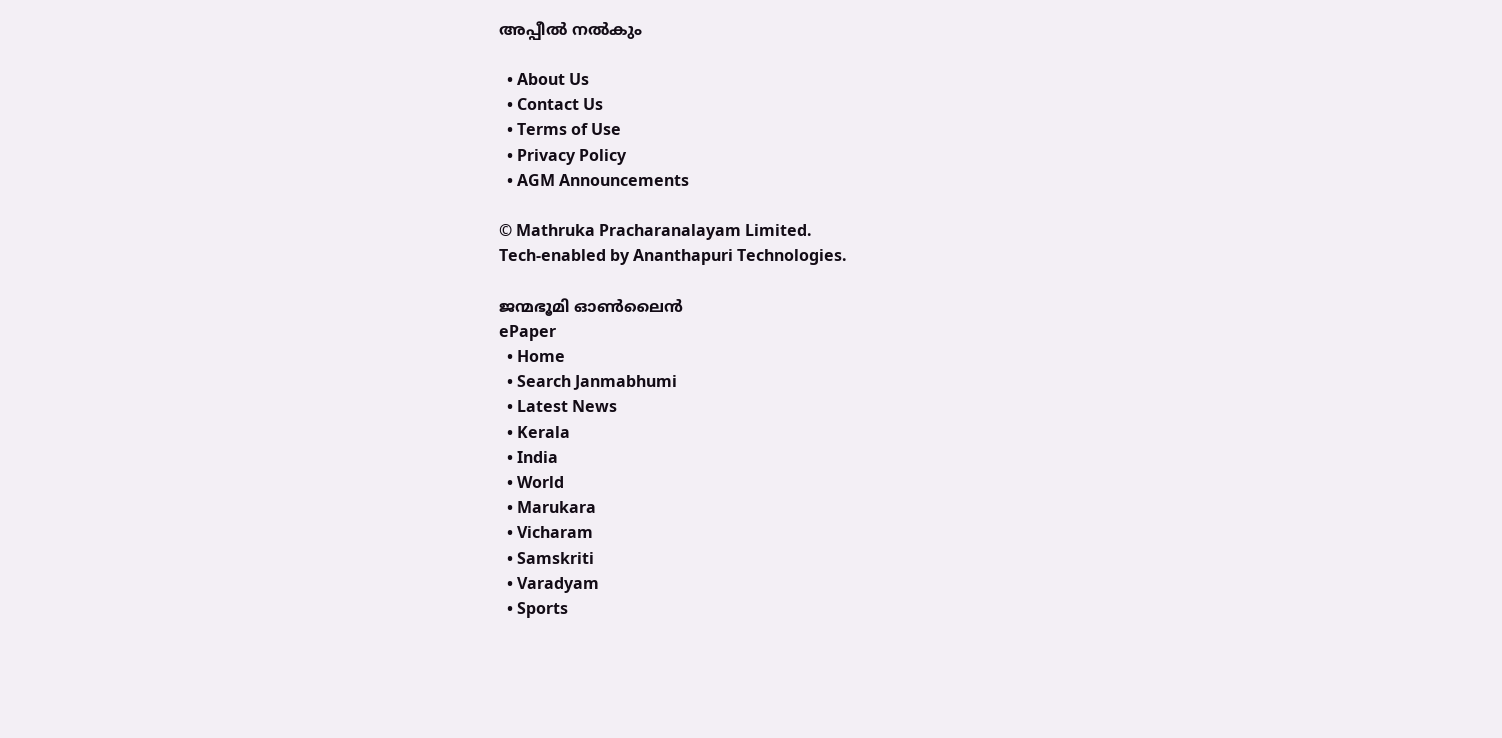അപ്പീല്‍ നല്‍കും

  • About Us
  • Contact Us
  • Terms of Use
  • Privacy Policy
  • AGM Announcements

© Mathruka Pracharanalayam Limited.
Tech-enabled by Ananthapuri Technologies.

ജന്മഭൂമി ഓണ്‍ലൈന്‍
ePaper
  • Home
  • Search Janmabhumi
  • Latest News
  • Kerala
  • India
  • World
  • Marukara
  • Vicharam
  • Samskriti
  • Varadyam
  • Sports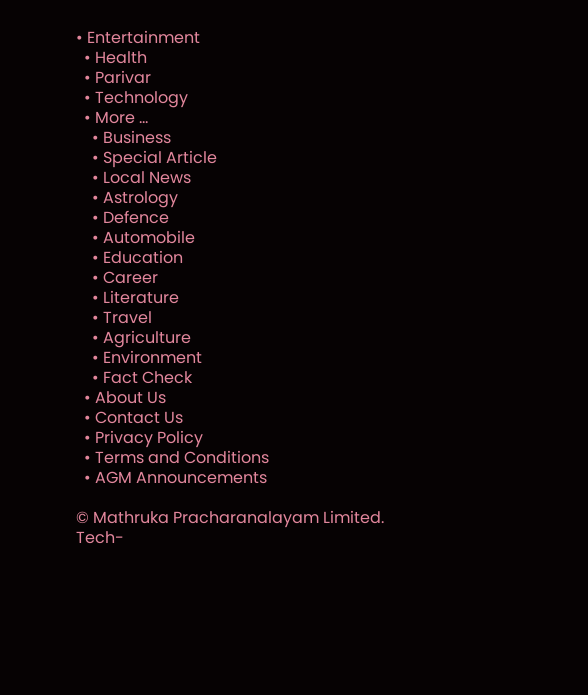• Entertainment
  • Health
  • Parivar
  • Technology
  • More …
    • Business
    • Special Article
    • Local News
    • Astrology
    • Defence
    • Automobile
    • Education
    • Career
    • Literature
    • Travel
    • Agriculture
    • Environment
    • Fact Check
  • About Us
  • Contact Us
  • Privacy Policy
  • Terms and Conditions
  • AGM Announcements

© Mathruka Pracharanalayam Limited.
Tech-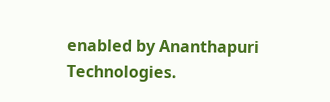enabled by Ananthapuri Technologies.